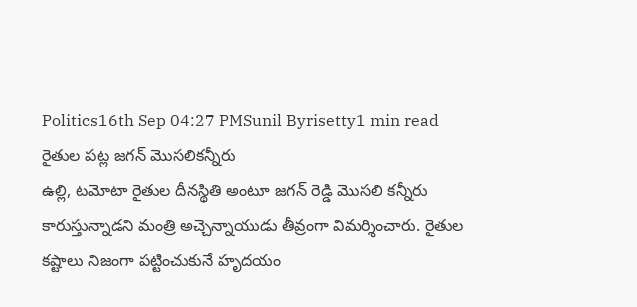Politics16th Sep 04:27 PMSunil Byrisetty1 min read
రైతుల పట్ల జగన్ మొసలికన్నీరు
ఉల్లి, టమోటా రైతుల దీనస్థితి అంటూ జగన్ రెడ్డి మొసలి కన్నీరు కారుస్తున్నాడని మంత్రి అచ్చెన్నాయుడు తీవ్రంగా విమర్శించారు. రైతుల కష్టాలు నిజంగా పట్టించుకునే హృదయం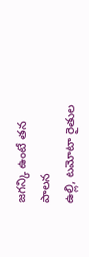జగన్కి ఉంటే తన పాలన
ఉల్లి, టమోటా రైతుల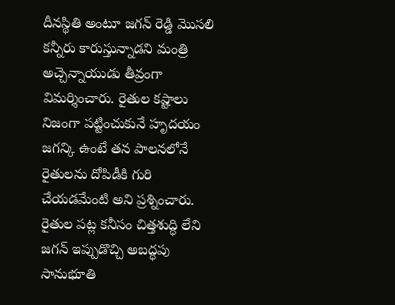దీనస్థితి అంటూ జగన్ రెడ్డి మొసలి కన్నీరు కారుస్తున్నాడని మంత్రి అచ్చెన్నాయుడు తీవ్రంగా విమర్శించారు. రైతుల కష్టాలు నిజంగా పట్టించుకునే హృదయం జగన్కి ఉంటే తన పాలనలోనే రైతులను దోపిడీకి గురి చేయడమేంటి అని ప్రశ్నించారు. రైతుల పట్ల కనీసం చిత్తశుద్ధి లేని జగన్ ఇప్పుడొచ్చి అబద్ధపు సానుభూతి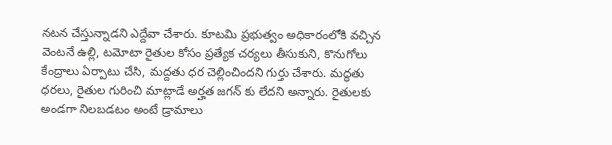నటన చేస్తున్నాడని ఎద్దేవా చేశారు. కూటమి ప్రభుత్వం అధికారంలోకి వచ్చిన వెంటనే ఉల్లి, టమోటా రైతుల కోసం ప్రత్యేక చర్యలు తీసుకుని, కొనుగోలు కేంద్రాలు ఏర్పాటు చేసి, మద్దతు ధర చెల్లించిందని గుర్తు చేశారు. మద్ధతు ధరలు, రైతుల గురించి మాట్లాడే అర్హత జగన్ కు లేదని అన్నారు. రైతులకు అండగా నిలబడటం అంటే డ్రామాలు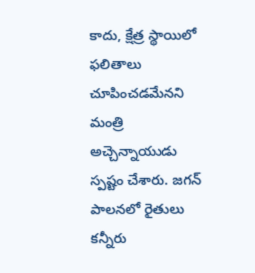కాదు, క్షేత్ర స్థాయిలో ఫలితాలు చూపించడమేనని మంత్రి అచ్చెన్నాయుడు స్పష్టం చేశారు. జగన్ పాలనలో రైతులు కన్నీరు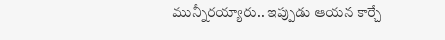మున్నీరయ్యారు.. ఇప్పుడు ఆయన కార్చే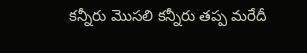కన్నీరు మొసలి కన్నీరు తప్ప మరేదీ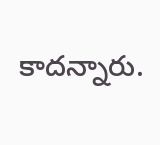కాదన్నారు.